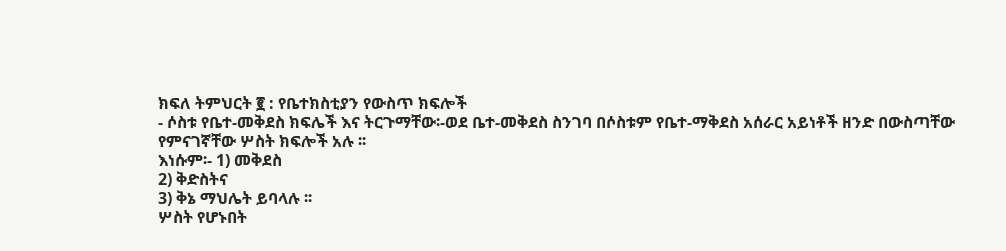ክፍለ ትምህርት ፪ : የቤተክስቲያን የውስጥ ክፍሎች
- ሶስቱ የቤተ-መቅደስ ክፍሌች እና ትርጉማቸው፡-ወደ ቤተ-መቅደስ ስንገባ በሶስቱም የቤተ-ማቅደስ አሰራር አይነቶች ዘንድ በውስጣቸው የምናገኛቸው ሦስት ክፍሎች አሉ ፡፡
እነሱም፡- 1) መቅደስ
2) ቅድስትና
3) ቅኔ ማህሌት ይባላሉ ፡፡
ሦስት የሆኑበት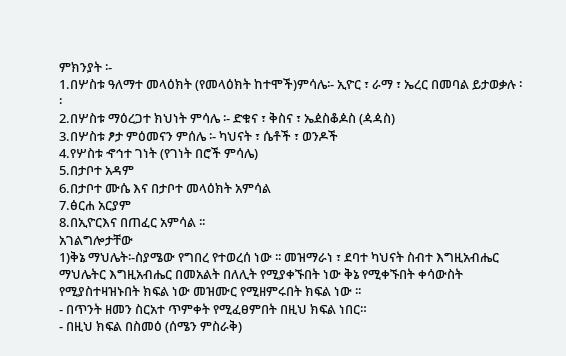ምክንያት ፡-
1.በሦስቱ ዓለማተ መላዕክት (የመላዕክት ከተሞች)ምሳሌ፡- ኢዮር ፣ ራማ ፣ ኤረር በመባል ይታወቃሉ ፡፡
2.በሦስቱ ማዕረጋተ ክህነት ምሳሌ ፡- ድቁና ፣ ቅስና ፣ ኤዸስቆዾስ (ዻዻስ)
3.በሦስቱ ፆታ ምዕመናን ምሰሌ ፡- ካህናት ፣ ሴቶች ፣ ወንዶች
4.የሦስቱ ኆኅተ ገነት (የገነት በሮች ምሳሌ)
5.በታቦተ አዳም
6.በታቦተ ሙሴ እና በታቦተ መላዕክት አምሳል
7.ፅርሐ አርያም
8.በኢዮርእና በጠፈር አምሳል ፡፡
አገልግሎታቸው
1)ቅኔ ማህሌት፡-ስያሜው የግበረ የተወረሰ ነው ፡፡ መዝማራነ ፣ ደባተ ካህናት ስብተ እግዚአብሔር ማህሌትር እግዚአብሔር በመአልት በለሊት የሚያቀኙበት ነው ቅኔ የሚቀኙበት ቀሳውስት የሚያስተዛዝኑበት ክፍል ነው መዝሙር የሚዘምሩበት ክፍል ነው ፡፡
- በጥንት ዘመን ስርአተ ጥምቀት የሚፈፀምበት በዚህ ክፍል ነበር።
- በዚህ ክፍል በስመዕ (ሰሜን ምስራቅ)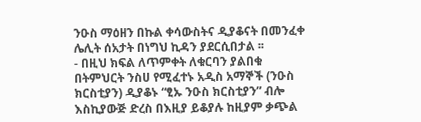ንዑስ ማዕዘን በኩል ቀሳውስትና ዲያቆናት በመንፈቀ ሌሊት ሰአታት በነግህ ኪዳን ያደርሲበታል ፡፡
- በዚህ ክፍል ለጥምቀት ለቁርባን ያልበቁ በትምህርት ንስሀ የሚፈተኑ አዲስ አማኞች (ንዑስ ክርስቲያን) ዲያቆኑ “ፂኡ ንዑስ ክርስቲያን” ብሎ እስኪያውጅ ድረስ በእዚያ ይቆያሉ ከዚያም ቃጭል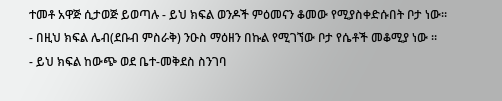ተመቶ አዋጅ ሲታወጅ ይወጣሉ - ይህ ክፍል ወንዶች ምዕመናን ቆመው የሚያስቀድሱበት ቦታ ነው።
- በዚህ ክፍል ሌብ(ደቡብ ምስራቅ) ንዑስ ማዕዘን በኩል የሚገኘው ቦታ የሴቶች መቆሚያ ነው ።
- ይህ ክፍል ከውጭ ወደ ቤተ-መቅደስ ስንገባ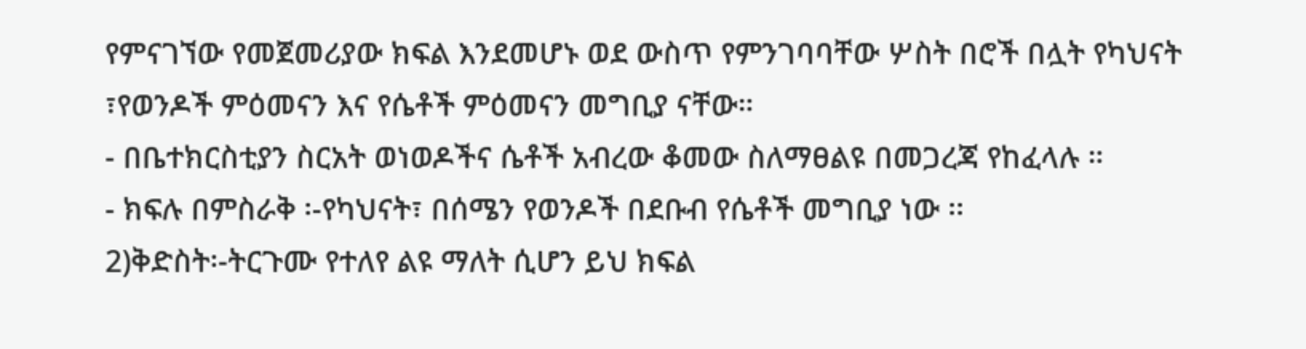የምናገኘው የመጀመሪያው ክፍል እንደመሆኑ ወደ ውስጥ የምንገባባቸው ሦስት በሮች በሏት የካህናት ፣የወንዶች ምዕመናን እና የሴቶች ምዕመናን መግቢያ ናቸው።
- በቤተክርስቲያን ስርአት ወነወዶችና ሴቶች አብረው ቆመው ስለማፀልዩ በመጋረጃ የከፈላሉ ።
- ክፍሉ በምስራቅ ፡-የካህናት፣ በሰሜን የወንዶች በደቡብ የሴቶች መግቢያ ነው ፡፡
2)ቅድስት፡-ትርጉሙ የተለየ ልዩ ማለት ሲሆን ይህ ክፍል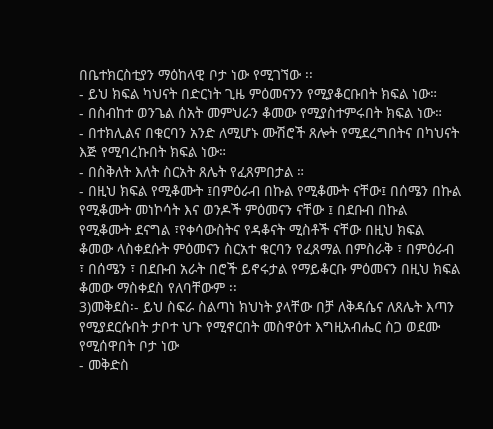በቤተክርስቲያን ማዕከላዊ ቦታ ነው የሚገኘው ፡፡
- ይህ ክፍል ካህናት በድርነት ጊዜ ምዕመናንን የሚያቆርቡበት ክፍል ነው።
- በስብከተ ወንጌል ሰአት መምህራን ቆመው የሚያስተምሩበት ክፍል ነው።
- በተክሊልና በቁርባን አንድ ለሚሆኑ ሙሽሮች ጸሎት የሚደረግበትና በካህናት እጅ የሚባረኩበት ክፍል ነው።
- በስቅለት እለት ስርአት ጸሌት የፈጸምበታል ።
- በዚህ ክፍል የሚቆሙት ፤በምዕራብ በኩል የሚቆሙት ናቸው፤ በሰሜን በኩል የሚቆሙት መነኮሳት እና ወንዶች ምዕመናን ናቸው ፤ በደቡብ በኩል የሚቆሙት ደናግል ፣የቀሳውስትና የዳቆናት ሚስቶች ናቸው በዚህ ክፍል ቆመው ላስቀደሱት ምዕመናን ስርአተ ቁርባን የፈጸማል በምስራቅ ፣ በምዕራብ ፣ በሰሜን ፣ በደቡብ አራት በሮች ይኖሩታል የማይቆርቡ ምዕመናን በዚህ ክፍል ቆመው ማስቀደስ የለባቸውም ፡፡
3)መቅደስ፡- ይህ ስፍራ ስልጣነ ክህነት ያላቸው በቻ ለቅዳሴና ለጸሌት እጣን የሚያደርሱበት ታቦተ ህጉ የሚኖርበት መስዋዕተ እግዚአብሔር ስጋ ወደሙ የሚሰዋበት ቦታ ነው
- መቅድስ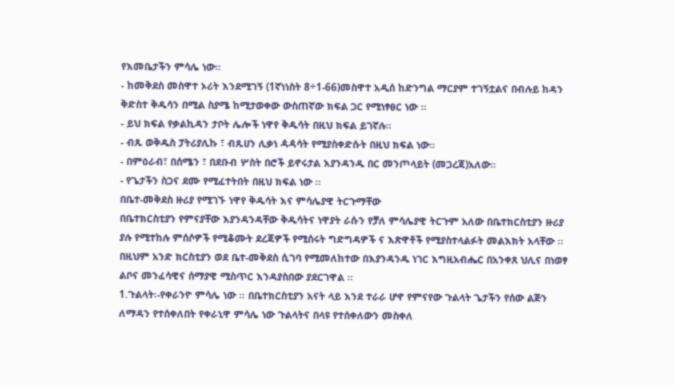የእመቤታችን ምሳሌ ነው።
- ከመቅደስ መስዋተ ኦሪት እንደሚገኝ (1ኛነነስት 8÷1-66)መስዋተ አዲሰ ከድንግል ማርያም ተገኝቷልና በብሉይ ከዳን ቅድስተ ቅዱሳን በሚል ስያሜ ከሚታወቀው ውስጠኛው ክፍል ጋር የሚነፃፀር ነው ።
- ይህ ክፍል የቃልኪዳን ታቦት ሌሎች ነዋየ ቅዱሳት በዚህ ክፍል ይገኛሉ።
- ብጹ ወቅዱስ ፓትሪያሊኩ ፣ ብጹሀን ሊቃነ ዻዻሳት የሚያስቀድሱት በዚህ ክፍል ነው።
- በምዕራብ፣ በሰሜን ፣ በደቡብ ሦስት በሮች ይኖሩታል እያንዳንዱ በር መንጦላይት (መጋረጃ)አለው።
- የጌታችን ስጋና ደሙ የሚፈተትበት በዚህ ክፍል ነው ፡፡
በቤተ-መቅደስ ዙሪያ የሚገኙ ነዋየ ቅዱሳት እና ምሳሌያዊ ትርጉማቸው
በቤተክርስቲያን የምናያቸው እያንዳንዳቸው ቅዱሳትና ነዋያት ራሱን የቻለ ምሳሌያዊ ትርጉም አለው በቤተክርስቲያን ዙሪያ ያሉ የሚተከሉ ምሰሶዎች የሚቆሙት ደረጃዎች የሚሰሩት ግድግዳዎች ና እጽዋቶች የሚያስተላልፉት መልእክት አላቸው ፡፡
በዚህም አንድ ክርስቲያን ወደ ቤተ-መቅደስ ሲገባ የሚመለከተው በእያንዳንዱ ነገር እግዚአብሔር በአንቀጸ ህሊና በነወፃ ልቦና መንፈሳዊና ሰማያዊ ሚስጥር እንዳያስበው ያደርገዋል ፡፡
1.ጉልላት፡-የቀራንዮ ምሳሌ ነው ፡፡ በቤተክርስቲያን አናት ላይ እንደ ተራራ ሆኖ የምናየው ጉልላት ጌታችን የሰው ልጅን ለማዳን የተሰቀለበት የቀራኒዋ ምሳሌ ነው ጉልላትና በላዩ የተሰቀለውን መስቀለ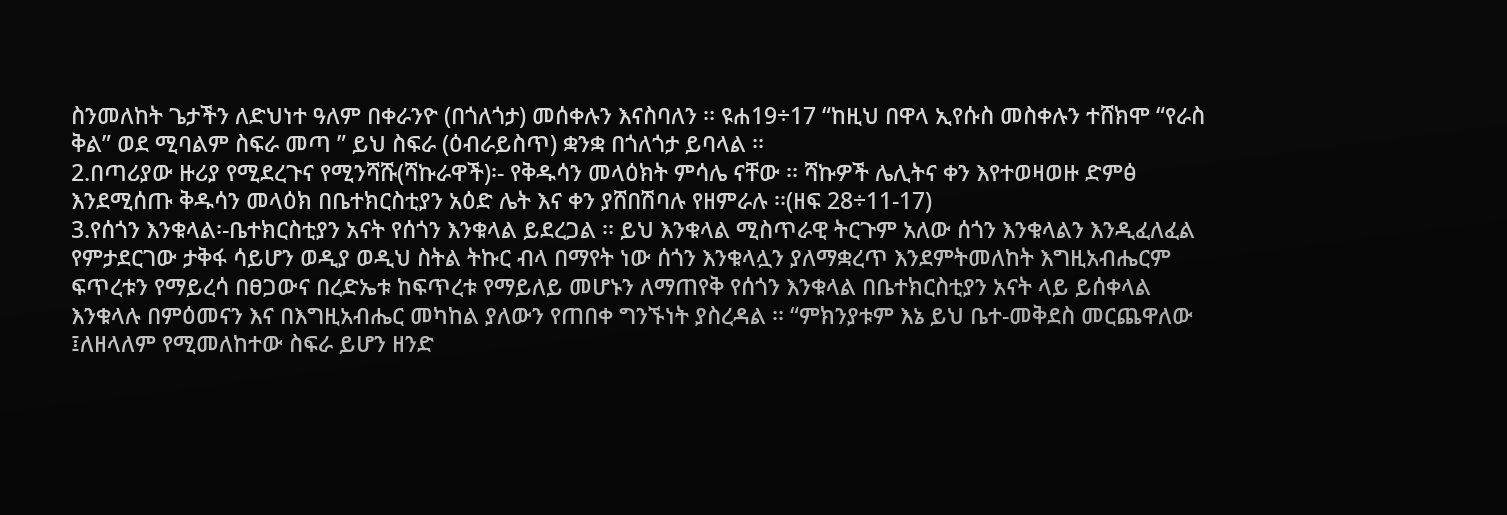ስንመለከት ጌታችን ለድህነተ ዓለም በቀራንዮ (በጎለጎታ) መሰቀሉን እናስባለን ፡፡ ዩሐ19÷17 “ከዚህ በዋላ ኢየሱስ መስቀሉን ተሸክሞ “የራስ ቅል” ወደ ሚባልም ስፍራ መጣ ” ይህ ስፍራ (ዕብራይስጥ) ቋንቋ በጎለጎታ ይባላል ፡፡
2.በጣሪያው ዙሪያ የሚደረጉና የሚንሻሹ(ሻኩራዋች)፡- የቅዱሳን መላዕክት ምሳሌ ናቸው ፡፡ ሻኩዎች ሌሊትና ቀን እየተወዛወዙ ድምፅ እንደሚሰጡ ቅዱሳን መላዕክ በቤተክርስቲያን አዕድ ሌት እና ቀን ያሸበሽባሉ የዘምራሉ ፡፡(ዘፍ 28÷11-17)
3.የሰጎን እንቁላል፡-ቤተክርስቲያን አናት የሰጎን እንቁላል ይደረጋል ፡፡ ይህ እንቁላል ሚስጥራዊ ትርጉም አለው ሰጎን እንቁላልን እንዲፈለፈል የምታደርገው ታቅፋ ሳይሆን ወዲያ ወዲህ ስትል ትኩር ብላ በማየት ነው ሰጎን እንቁላሏን ያለማቋረጥ እንደምትመለከት እግዚአብሔርም ፍጥረቱን የማይረሳ በፀጋውና በረድኤቱ ከፍጥረቱ የማይለይ መሆኑን ለማጠየቅ የሰጎን እንቁላል በቤተክርስቲያን አናት ላይ ይሰቀላል እንቁላሉ በምዕመናን እና በእግዚአብሔር መካከል ያለውን የጠበቀ ግንኙነት ያስረዳል ፡፡ “ምክንያቱም እኔ ይህ ቤተ-መቅደስ መርጨዋለው ፤ለዘላለም የሚመለከተው ስፍራ ይሆን ዘንድ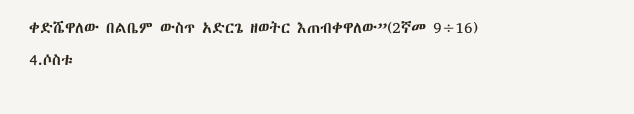ቀድሼዋለው በልቤም ውስጥ አድርጌ ዘወትር እጠብቀዋለው”(2ኛመ 9÷16)
4.ሶስቱ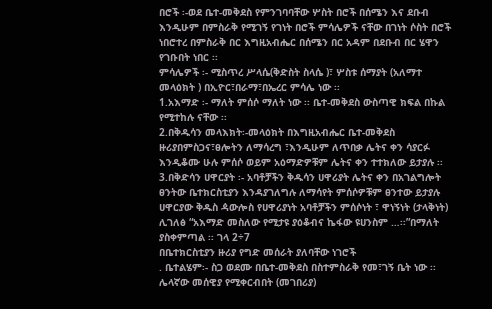በሮች ፡-ወደ ቤተ-መቅደስ የምንገባባቸው ሦስት በሮች በሰሜን እና ደቡብ እንዲሁም በምስራቅ የሚገኝ የገነት በሮች ምሳሌዎች ናቸው በገነት ሶስት በሮች ነበሮተረ በምስራቅ በር እግዚአብሔር በሰሜን በር አዳም በደቡብ በር ሄዋን የገቡበት ነበር ፡፡
ምሳሌዎች ፡- ሚስጥረ ሥላሴ(ቅድስት ስላሴ )፣ ሦስቱ ሰማያት (አለማተ መላዕክት ) በኢዮር፣በራማ፣በኤረር ምሳሌ ነው ፡፡
1.አእማድ ፡- ማለት ምሰሶ ማለት ነው ፡፡ ቤተ-መቅደስ ውስጣዊ ክፍል በኩል የሚተከሉ ናቸው ፡፡
2.በቅዱሳን መላእክት፡-መላዕክት በእግዚአብሔር ቤተ-መቅደስ ዙሪያበምስጋና፣ፀሎትን ለማሳረግ ፣እንዲሁም ለጥበቃ ሌትና ቀን ሳያርፉ እንዲቆሙ ሁሉ ምሰሶ ወይም አዕማድዎቹም ሌትና ቀን ተተክለው ይታያሉ ፡፡
3.በቅድሳን ሀዋርያት ፡- አባቶቻችን ቅዱሳን ሀዋሪያት ሌትና ቀን በአገልግሎት ፀንትው ቤተክርስቲያን እንዳያገለግሉ ለማሳየት ምሰሶዎቹም ፀንተው ይታያሉ ሀዋርያው ቅዱስ ዻውሎስ የሀዋሪያነት አባቶቻችን ምሰሶነት ፣ ዋነኝነት (ታላቅነት) ሊገለፅ “አእማድ መስለው የሚታዩ ያዕቆብና ኬፋው ዩሀንስም …፡፡”በማለት ያስቀምጣል ፡፡ ገላ 2÷7
በቤተክርስቲያን ዙሪያ የግድ መሰራት ያለባቸው ነገሮች
. ቤተልሄም፡- ስጋ ወደሙ በቤተ-መቅደስ በስተምስራቅ የመ፣ገኝ ቤት ነው ፡፡ ሌላኛው መሰዊያ የሚቀርብበት (መገበሪያ)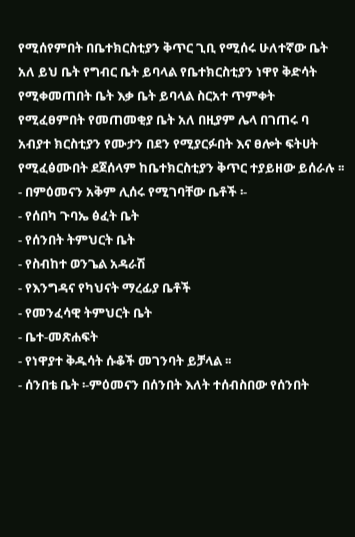የሚሰየምበት በቤተክርስቲያን ቅጥር ጊቢ የሚሰሩ ሁለተኛው ቤት አለ ይህ ቤት የግብር ቤት ይባላል የቤተክርስቲያን ነዋየ ቅድሳት የሚቀመጠበት ቤት እቃ ቤት ይባላል ስርአተ ጥምቀት የሚፈፀምበት የመጠመቂያ ቤት አለ በዚያም ሌላ በገጠሩ ባ አብያተ ክርስቲያን የሙታን በደን የሚያርፉበት እና ፀሎት ፍትሀት የሚፈፅሙበት ደጀሰላም ከቤተክርስቲያን ቅጥር ተያይዘው ይሰራሉ ፡፡
- በምዕመናን አቅም ሊሰሩ የሚገባቸው ቤቶች ፡-
- የሰበካ ጉባኤ ፅፈት ቤት
- የሰንበት ትምህርት ቤት
- የስብከተ ወንጌል አዳራሽ
- የእንግዳና የካህናት ማረፊያ ቤቶች
- የመንፈሳዊ ትምህርት ቤት
- ቤተ-መጽሐፍት
- የነዋያተ ቅዱሳት ሱቆች መገንባት ይቻላል ፡፡
- ሰንበቴ ቤት ፡-ምዕመናን በሰንበት እለት ተሰብስበው የሰንበት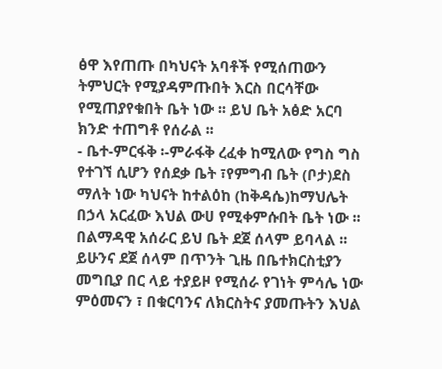ፅዋ እየጠጡ በካህናት አባቶች የሚሰጠውን ትምህርት የሚያዳምጡበት እርስ በርሳቸው የሚጠያየቁበት ቤት ነው ፡፡ ይህ ቤት አፅድ አርባ ክንድ ተጠግቶ የሰራል ፡፡
- ቤተ-ምርፋቅ ፡-ምራፋቅ ረፈቀ ከሚለው የግስ ግስ የተገኘ ሲሆን የሰደቃ ቤት ፣የምግብ ቤት (ቦታ)ደስ ማለት ነው ካህናት ከተልዕከ (ከቅዳሴ)ከማህሌት በኃላ አርፈው እህል ውሀ የሚቀምሱበት ቤት ነው ፡፡ በልማዳዊ አሰራር ይህ ቤት ደጀ ሰላም ይባላል ፡፡ ይሁንና ደጀ ሰላም በጥንት ጊዜ በቤተክርስቲያን መግቢያ በር ላይ ተያይዞ የሚሰራ የገነት ምሳሌ ነው ምዕመናን ፣ በቁርባንና ለክርስትና ያመጡትን እህል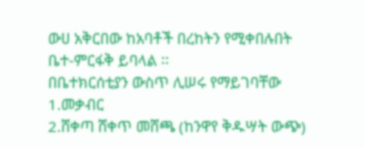ውሀ አቅርበው ከአባቶች በረከትን የሚቀበሉበት ቤተ-ምርፋቅ ይባላል ፡፡
በቤተክርሰቲያን ውስጥ ሊሠሩ የማይገባቸው
1.መቃብር
2.ሸቀጣ ሸቀጥ መሸጫ (ከንዋየ ቅዱሣት ውጭ)